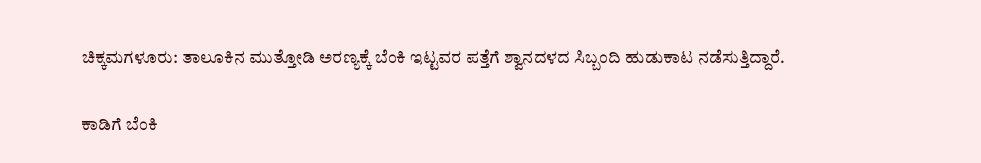ಚಿಕ್ಕಮಗಳೂರು: ತಾಲೂಕಿನ ಮುತ್ತೋಡಿ ಅರಣ್ಯಕ್ಕೆ ಬೆಂಕಿ ಇಟ್ಟವರ ಪತ್ತೆಗೆ ಶ್ವಾನದಳದ ಸಿಬ್ಬಂದಿ ಹುಡುಕಾಟ ನಡೆಸುತ್ತಿದ್ದಾರೆ.

ಕಾಡಿಗೆ ಬೆಂಕಿ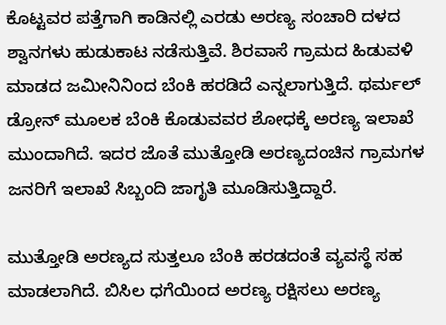ಕೊಟ್ಟವರ ಪತ್ತೆಗಾಗಿ ಕಾಡಿನಲ್ಲಿ ಎರಡು ಅರಣ್ಯ ಸಂಚಾರಿ ದಳದ ಶ್ವಾನಗಳು ಹುಡುಕಾಟ ನಡೆಸುತ್ತಿವೆ. ಶಿರವಾಸೆ ಗ್ರಾಮದ ಹಿಡುವಳಿ ಮಾಡದ ಜಮೀನಿನಿಂದ ಬೆಂಕಿ ಹರಡಿದೆ ಎನ್ನಲಾಗುತ್ತಿದೆ. ಥರ್ಮಲ್ ಡ್ರೋನ್ ಮೂಲಕ ಬೆಂಕಿ ಕೊಡುವವರ ಶೋಧಕ್ಕೆ ಅರಣ್ಯ ಇಲಾಖೆ ಮುಂದಾಗಿದೆ. ಇದರ ಜೊತೆ ಮುತ್ತೋಡಿ ಅರಣ್ಯದಂಚಿನ ಗ್ರಾಮಗಳ ಜನರಿಗೆ ಇಲಾಖೆ ಸಿಬ್ಬಂದಿ ಜಾಗೃತಿ ಮೂಡಿಸುತ್ತಿದ್ದಾರೆ.

ಮುತ್ತೋಡಿ ಅರಣ್ಯದ ಸುತ್ತಲೂ ಬೆಂಕಿ ಹರಡದಂತೆ ವ್ಯವಸ್ಥೆ ಸಹ ಮಾಡಲಾಗಿದೆ. ಬಿಸಿಲ ಧಗೆಯಿಂದ ಅರಣ್ಯ ರಕ್ಷಿಸಲು ಅರಣ್ಯ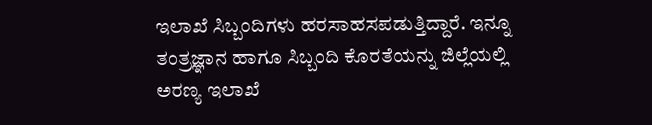ಇಲಾಖೆ ಸಿಬ್ಬಂದಿಗಳು ಹರಸಾಹಸಪಡುತ್ತಿದ್ದಾರೆ. ಇನ್ನೂ ತಂತ್ರಜ್ಞಾನ ಹಾಗೂ ಸಿಬ್ಬಂದಿ ಕೊರತೆಯನ್ನು ಜಿಲ್ಲೆಯಲ್ಲಿ ಅರಣ್ಯ ಇಲಾಖೆ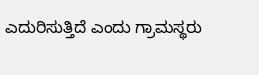ಎದುರಿಸುತ್ತಿದೆ ಎಂದು ಗ್ರಾಮಸ್ಥರು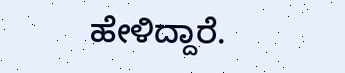ಹೇಳಿದ್ದಾರೆ.